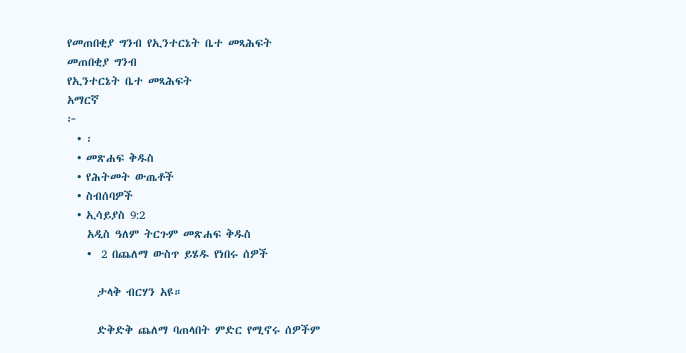የመጠበቂያ ግንብ የኢንተርኔት ቤተ መጻሕፍት
መጠበቂያ ግንብ
የኢንተርኔት ቤተ መጻሕፍት
አማርኛ
፦
  • ፡
  • መጽሐፍ ቅዱስ
  • የሕትመት ውጤቶች
  • ስብሰባዎች
  • ኢሳይያስ 9:2
    አዲስ ዓለም ትርጉም መጽሐፍ ቅዱስ
    •  2 በጨለማ ውስጥ ይሄዱ የነበሩ ሰዎች

      ታላቅ ብርሃን አዩ።

      ድቅድቅ ጨለማ ባጠላበት ምድር የሚኖሩ ሰዎችም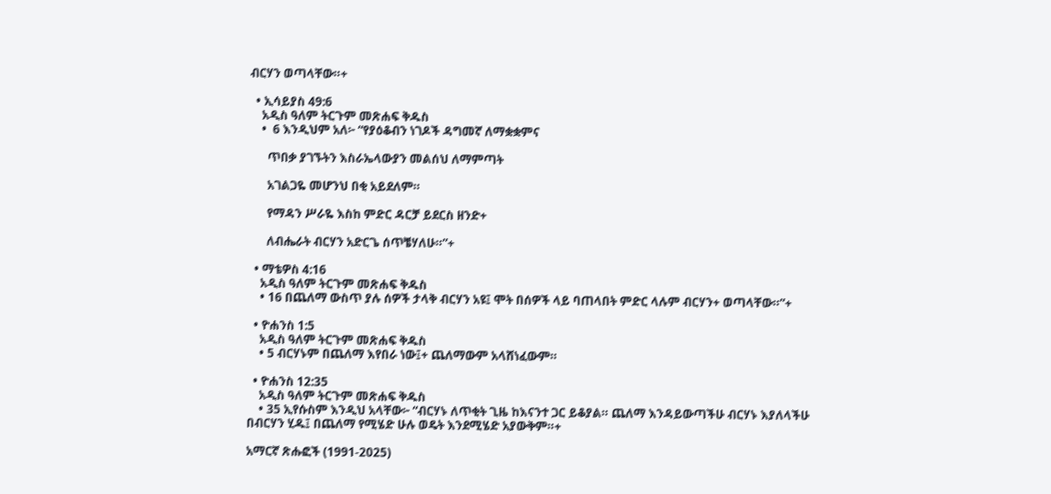ብርሃን ወጣላቸው።+

  • ኢሳይያስ 49:6
    አዲስ ዓለም ትርጉም መጽሐፍ ቅዱስ
    •  6 እንዲህም አለ፦ “የያዕቆብን ነገዶች ዳግመኛ ለማቋቋምና

      ጥበቃ ያገኙትን እስራኤላውያን መልሰህ ለማምጣት

      አገልጋዬ መሆንህ በቂ አይደለም።

      የማዳን ሥራዬ እስከ ምድር ዳርቻ ይደርስ ዘንድ+

      ለብሔራት ብርሃን አድርጌ ሰጥቼሃለሁ።”+

  • ማቴዎስ 4:16
    አዲስ ዓለም ትርጉም መጽሐፍ ቅዱስ
    • 16 በጨለማ ውስጥ ያሉ ሰዎች ታላቅ ብርሃን አዩ፤ ሞት በሰዎች ላይ ባጠላበት ምድር ላሉም ብርሃን+ ወጣላቸው።”+

  • ዮሐንስ 1:5
    አዲስ ዓለም ትርጉም መጽሐፍ ቅዱስ
    • 5 ብርሃኑም በጨለማ እየበራ ነው፤+ ጨለማውም አላሸነፈውም።

  • ዮሐንስ 12:35
    አዲስ ዓለም ትርጉም መጽሐፍ ቅዱስ
    • 35 ኢየሱስም እንዲህ አላቸው፦ “ብርሃኑ ለጥቂት ጊዜ ከእናንተ ጋር ይቆያል። ጨለማ እንዳይውጣችሁ ብርሃኑ እያለላችሁ በብርሃን ሂዱ፤ በጨለማ የሚሄድ ሁሉ ወዴት እንደሚሄድ አያውቅም።+

አማርኛ ጽሑፎች (1991-2025)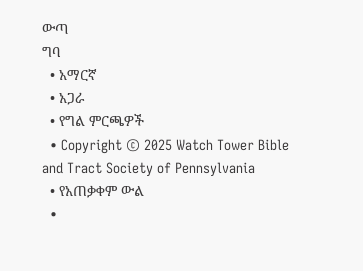ውጣ
ግባ
  • አማርኛ
  • አጋራ
  • የግል ምርጫዎች
  • Copyright © 2025 Watch Tower Bible and Tract Society of Pennsylvania
  • የአጠቃቀም ውል
  •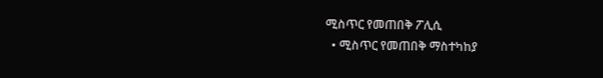ሚስጥር የመጠበቅ ፖሊሲ
  • ሚስጥር የመጠበቅ ማስተካከያ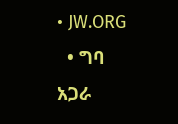• JW.ORG
  • ግባ
አጋራ